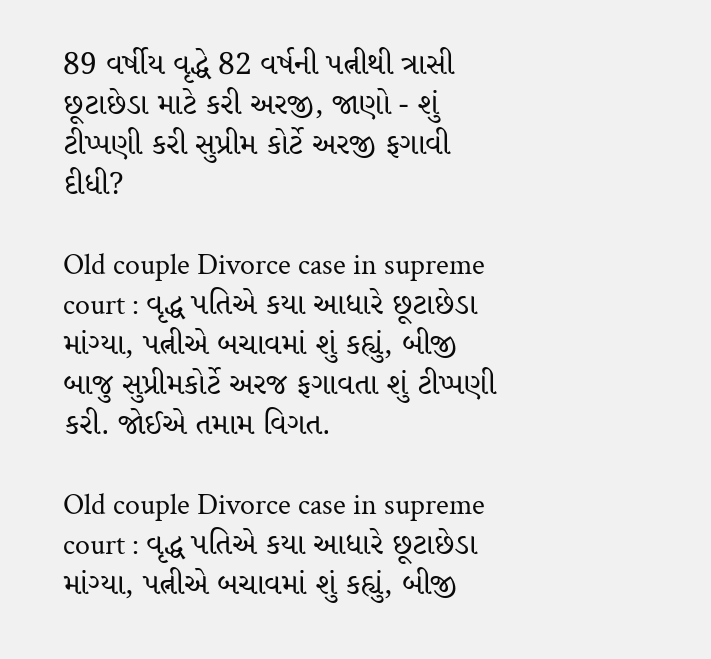89 વર્ષીય વૃદ્ધે 82 વર્ષની પત્નીથી ત્રાસી છૂટાછેડા માટે કરી અરજી, જાણો - શું ટીપ્પણી કરી સુપ્રીમ કોર્ટે અરજી ફગાવી દીધી?

Old couple Divorce case in supreme court : વૃદ્ધ પતિએ કયા આધારે છૂટાછેડા માંગ્યા, પત્નીએ બચાવમાં શું કહ્યું, બીજી બાજુ સુપ્રીમકોર્ટે અરજ ફગાવતા શું ટીપ્પણી કરી. જોઈએ તમામ વિગત.

Old couple Divorce case in supreme court : વૃદ્ધ પતિએ કયા આધારે છૂટાછેડા માંગ્યા, પત્નીએ બચાવમાં શું કહ્યું, બીજી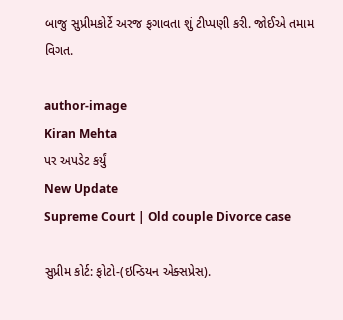બાજુ સુપ્રીમકોર્ટે અરજ ફગાવતા શું ટીપ્પણી કરી. જોઈએ તમામ વિગત.

author-image
Kiran Mehta
પર અપડેટ કર્યું
New Update
Supreme Court | Old couple Divorce case

સુપ્રીમ કોર્ટ: ફોટો-(ઇન્ડિયન એક્સપ્રેસ).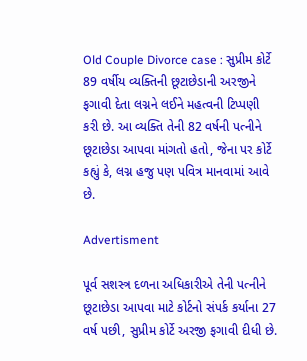Old Couple Divorce case : સુપ્રીમ કોર્ટે 89 વર્ષીય વ્યક્તિની છૂટાછેડાની અરજીને ફગાવી દેતા લગ્નને લઈને મહત્વની ટિપ્પણી કરી છે. આ વ્યક્તિ તેની 82 વર્ષની પત્નીને છૂટાછેડા આપવા માંગતો હતો, જેના પર કોર્ટે કહ્યું કે, લગ્ન હજુ પણ પવિત્ર માનવામાં આવે છે.

Advertisment

પૂર્વ સશસ્ત્ર દળના અધિકારીએ તેની પત્નીને છૂટાછેડા આપવા માટે કોર્ટનો સંપર્ક કર્યાના 27 વર્ષ પછી, સુપ્રીમ કોર્ટે અરજી ફગાવી દીધી છે.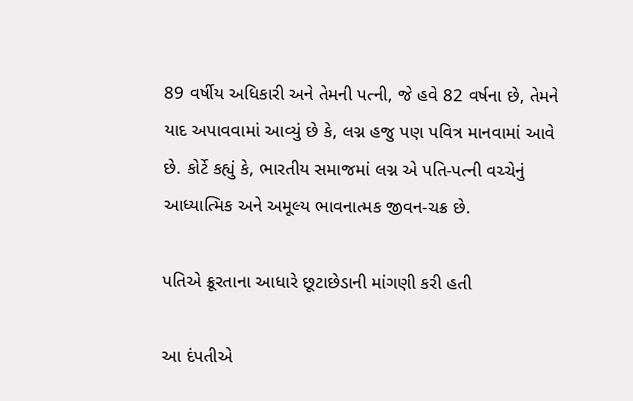89 વર્ષીય અધિકારી અને તેમની પત્ની, જે હવે 82 વર્ષના છે, તેમને યાદ અપાવવામાં આવ્યું છે કે, લગ્ન હજુ પણ પવિત્ર માનવામાં આવે છે. કોર્ટે કહ્યું કે, ભારતીય સમાજમાં લગ્ન એ પતિ-પત્ની વચ્ચેનું આધ્યાત્મિક અને અમૂલ્ય ભાવનાત્મક જીવન-ચક્ર છે.

પતિએ ક્રૂરતાના આધારે છૂટાછેડાની માંગણી કરી હતી

આ દંપતીએ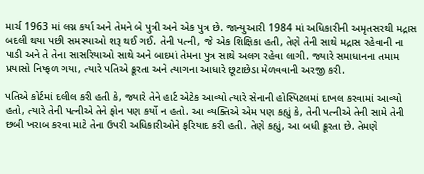માર્ચ 1963 માં લગ્ન કર્યા અને તેમને બે પુત્રી અને એક પુત્ર છે. જાન્યુઆરી 1984 માં અધિકારીની અમૃતસરથી મદ્રાસ બદલી થયા પછી સમસ્યાઓ શરૂ થઈ ગઈ. તેની પત્ની, જે એક શિક્ષિકા હતી, તેણે તેની સાથે મદ્રાસ રહેવાની ના પાડી અને તે તેના સાસરિયાઓ સાથે અને બાદમાં તેમના પુત્ર સાથે અલગ રહેવા લાગી. જ્યારે સમાધાનના તમામ પ્રયાસો નિષ્ફળ ગયા, ત્યારે પતિએ ક્રૂરતા અને ત્યાગના આધારે છૂટાછેડા મેળવવાની અરજી કરી.

પતિએ કોર્ટમાં દલીલ કરી હતી કે, જ્યારે તેને હાર્ટ એટેક આવ્યો ત્યારે સેનાની હોસ્પિટલમાં દાખલ કરવામાં આવ્યો હતો, ત્યારે તેની પત્નીએ તેને ફોન પણ કર્યો ન હતો. આ વ્યક્તિએ એમ પણ કહ્યું કે, તેની પત્નીએ તેની સામે તેની છબી ખરાબ કરવા માટે તેના ઉપરી અધિકારીઓને ફરિયાદ કરી હતી. તેણે કહ્યું, આ બધી ક્રૂરતા છે. તેમણે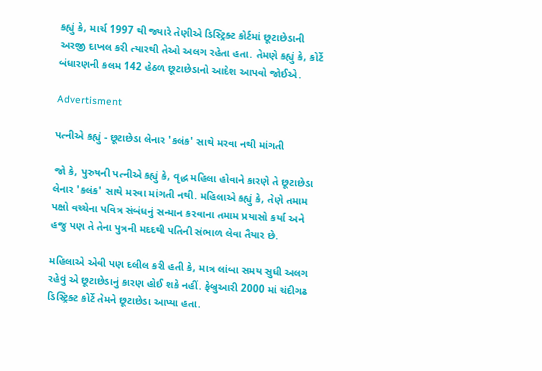કહ્યું કે, માર્ચ 1997 થી જ્યારે તેણીએ ડિસ્ટ્રિક્ટ કોર્ટમાં છૂટાછેડાની અરજી દાખલ કરી ત્યારથી તેઓ અલગ રહેતા હતા. તેમણે કહ્યું કે, કોર્ટે બંધારણની કલમ 142 હેઠળ છૂટાછેડાનો આદેશ આપવો જોઈએ.

Advertisment

પત્નીએ કહ્યું - છૂટાછેડા લેનાર 'કલંક' સાથે મરવા નથી માંગતી

જો કે, પુરુષની પત્નીએ કહ્યું કે, વૃદ્ધ મહિલા હોવાને કારણે તે છૂટાછેડા લેનાર 'કલંક' સાથે મરવા માંગતી નથી. મહિલાએ કહ્યું કે, તેણે તમામ પક્ષો વચ્ચેના પવિત્ર સંબંધનું સન્માન કરવાના તમામ પ્રયાસો કર્યા અને હજુ પણ તે તેના પુત્રની મદદથી પતિની સંભાળ લેવા તૈયાર છે.

મહિલાએ એવી પણ દલીલ કરી હતી કે, માત્ર લાંબા સમય સુધી અલગ રહેવું એ છૂટાછેડાનું કારણ હોઈ શકે નહીં. ફેબ્રુઆરી 2000 માં ચંદીગઢ ડિસ્ટ્રિક્ટ કોર્ટે તેમને છૂટાછેડા આપ્યા હતા.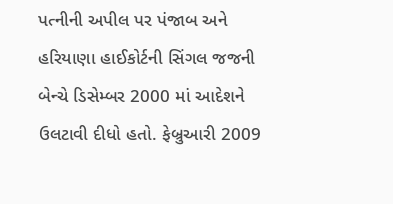પત્નીની અપીલ પર પંજાબ અને હરિયાણા હાઈકોર્ટની સિંગલ જજની બેન્ચે ડિસેમ્બર 2000 માં આદેશને ઉલટાવી દીધો હતો. ફેબ્રુઆરી 2009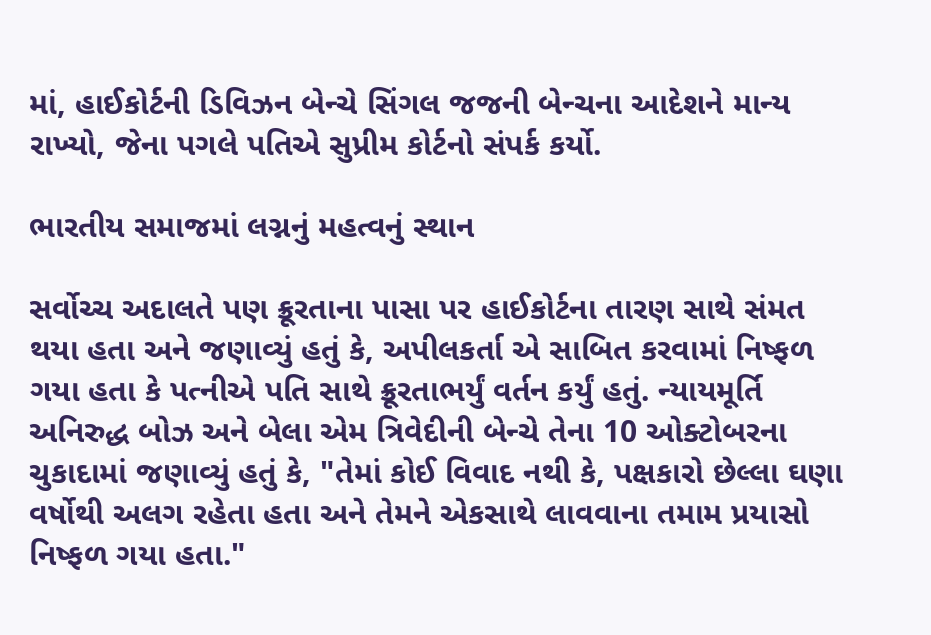માં, હાઈકોર્ટની ડિવિઝન બેન્ચે સિંગલ જજની બેન્ચના આદેશને માન્ય રાખ્યો, જેના પગલે પતિએ સુપ્રીમ કોર્ટનો સંપર્ક કર્યો.

ભારતીય સમાજમાં લગ્નનું મહત્વનું સ્થાન

સર્વોચ્ચ અદાલતે પણ ક્રૂરતાના પાસા પર હાઈકોર્ટના તારણ સાથે સંમત થયા હતા અને જણાવ્યું હતું કે, અપીલકર્તા એ સાબિત કરવામાં નિષ્ફળ ગયા હતા કે પત્નીએ પતિ સાથે ક્રૂરતાભર્યું વર્તન કર્યું હતું. ન્યાયમૂર્તિ અનિરુદ્ધ બોઝ અને બેલા એમ ત્રિવેદીની બેન્ચે તેના 10 ઓક્ટોબરના ચુકાદામાં જણાવ્યું હતું કે, "તેમાં કોઈ વિવાદ નથી કે, પક્ષકારો છેલ્લા ઘણા વર્ષોથી અલગ રહેતા હતા અને તેમને એકસાથે લાવવાના તમામ પ્રયાસો નિષ્ફળ ગયા હતા."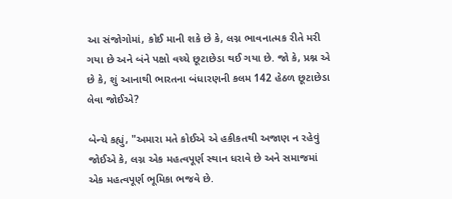આ સંજોગોમાં, કોઈ માની શકે છે કે, લગ્ન ભાવનાત્મક રીતે મરી ગયા છે અને બંને પક્ષો વચ્ચે છૂટાછેડા થઈ ગયા છે. જો કે, પ્રશ્ન એ છે કે, શું આનાથી ભારતના બંધારણની કલમ 142 હેઠળ છૂટાછેડા લેવા જોઈએ?

બેન્ચે કહ્યું, "અમારા મતે કોઈએ એ હકીકતથી અજાણ ન રહેવું જોઈએ કે, લગ્ન એક મહત્વપૂર્ણ સ્થાન ધરાવે છે અને સમાજમાં એક મહત્વપૂર્ણ ભૂમિકા ભજવે છે.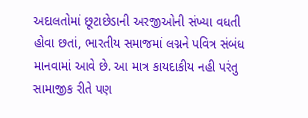અદાલતોમાં છૂટાછેડાની અરજીઓની સંખ્યા વધતી હોવા છતાં, ભારતીય સમાજમાં લગ્નને પવિત્ર સંબંધ માનવામાં આવે છે. આ માત્ર કાયદાકીય નહી પરંતુ સામાજીક રીતે પણ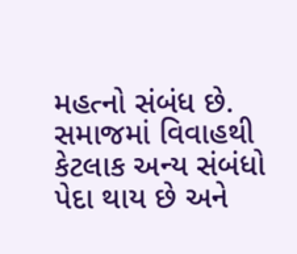મહત્નો સંબંધ છે. સમાજમાં વિવાહથી કેટલાક અન્ય સંબંધો પેદા થાય છે અને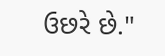ઉછરે છે."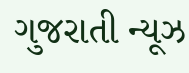ગુજરાતી ન્યૂઝ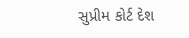સુપ્રીમ કોર્ટ દેશ